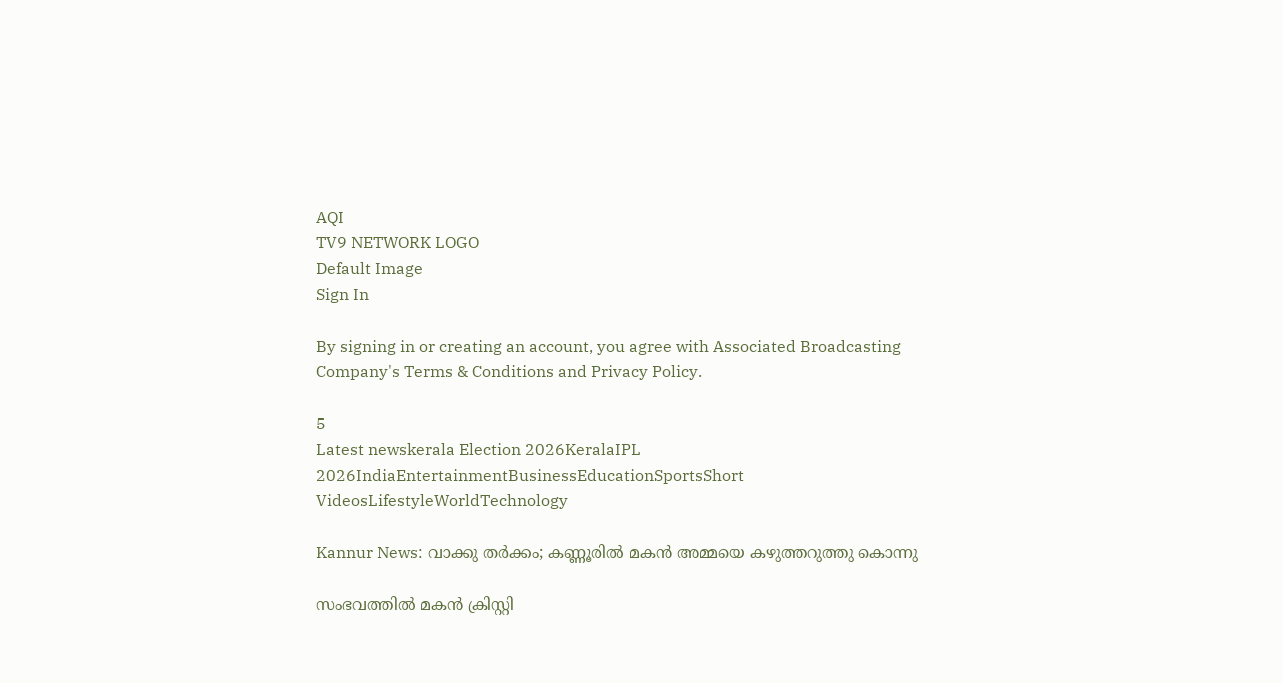AQI
TV9 NETWORK LOGO
Default Image
Sign In

By signing in or creating an account, you agree with Associated Broadcasting Company's Terms & Conditions and Privacy Policy.

5
Latest newskerala Election 2026KeralaIPL 2026IndiaEntertainmentBusinessEducationSportsShort VideosLifestyleWorldTechnology

Kannur News: വാക്കു തർക്കം; കണ്ണൂരിൽ മകൻ അമ്മയെ കഴുത്തറുത്തു കൊന്നു

സംഭവത്തിൽ മകൻ ക്രിസ്റ്റി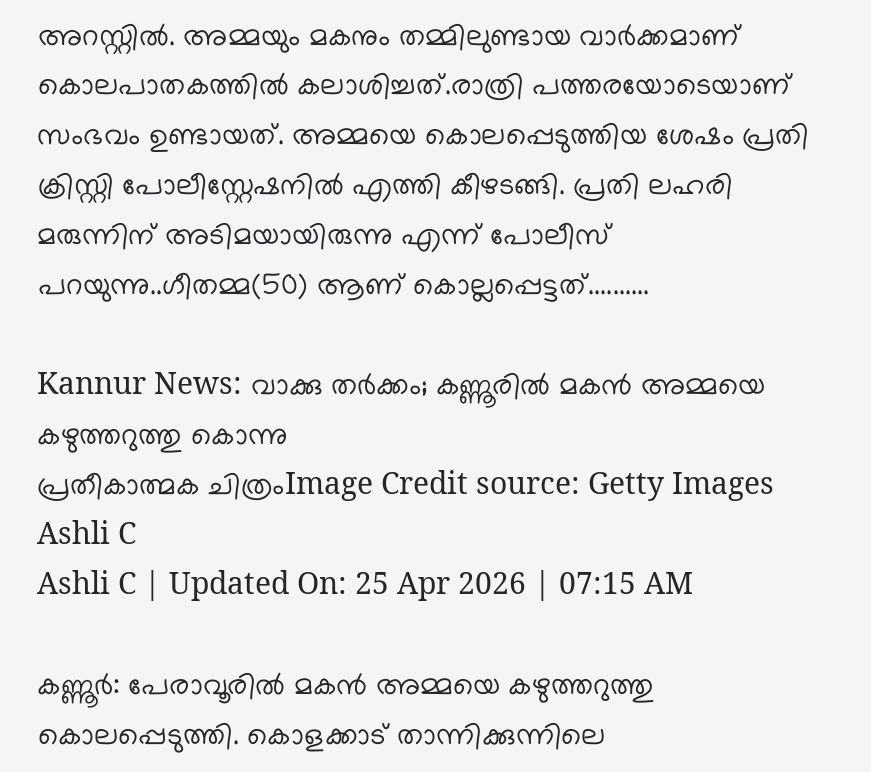അറസ്റ്റിൽ. അമ്മയും മകനും തമ്മിലുണ്ടായ വാർക്കമാണ് കൊലപാതകത്തിൽ കലാശിച്ചത്.രാത്രി പത്തരയോടെയാണ് സംഭവം ഉണ്ടായത്. അമ്മയെ കൊലപ്പെടുത്തിയ ശേഷം പ്രതി ക്രിസ്റ്റി പോലീസ്റ്റേഷനിൽ എത്തി കീഴടങ്ങി. പ്രതി ലഹരി മരുന്നിന് അടിമയായിരുന്നു എന്ന് പോലീസ് പറയുന്നു..ഗീതമ്മ(50) ആണ് കൊല്ലപ്പെട്ടത്..........

Kannur News: വാക്കു തർക്കം; കണ്ണൂരിൽ മകൻ അമ്മയെ കഴുത്തറുത്തു കൊന്നു
പ്രതീകാത്മക ചിത്രംImage Credit source: Getty Images
Ashli C
Ashli C | Updated On: 25 Apr 2026 | 07:15 AM

കണ്ണൂർ: പേരാവൂരിൽ മകൻ അമ്മയെ കഴുത്തറുത്തു കൊലപ്പെടുത്തി. കൊളക്കാട് താന്നിക്കുന്നിലെ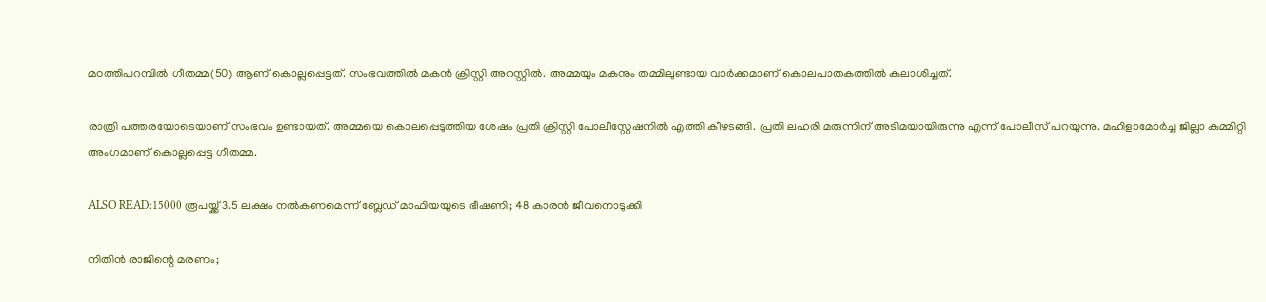മഠത്തിപറമ്പിൽ ഗീതമ്മ(50) ആണ് കൊല്ലപ്പെട്ടത്. സംഭവത്തിൽ മകൻ ക്രിസ്റ്റി അറസ്റ്റിൽ. അമ്മയും മകനും തമ്മിലുണ്ടായ വാർക്കമാണ് കൊലപാതകത്തിൽ കലാശിച്ചത്.

രാത്രി പത്തരയോടെയാണ് സംഭവം ഉണ്ടായത്. അമ്മയെ കൊലപ്പെടുത്തിയ ശേഷം പ്രതി ക്രിസ്റ്റി പോലീസ്റ്റേഷനിൽ എത്തി കീഴടങ്ങി. പ്രതി ലഹരി മരുന്നിന് അടിമയായിരുന്നു എന്ന് പോലീസ് പറയുന്നു. മഹിളാമോർച്ച ജില്ലാ കമ്മിറ്റി അംഗമാണ് കൊല്ലപ്പെട്ട ഗീതമ്മ.

ALSO READ:15000 രൂപയ്ക്ക് 3.5 ലക്ഷം നൽകണമെന്ന് ബ്ലേഡ് മാഫിയയുടെ ഭീഷണി; 48 കാരൻ ജീവനൊടുക്കി

നിതിൻ രാജിന്റെ മരണം;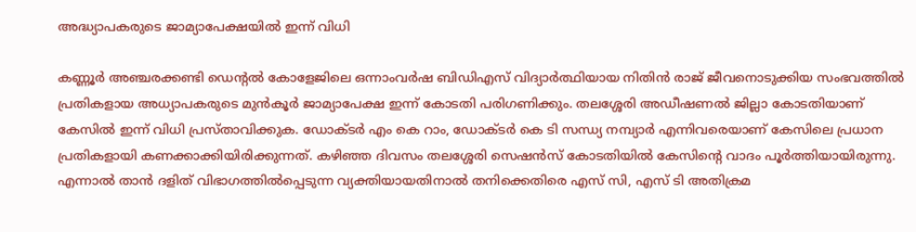അദ്ധ്യാപകരുടെ ജാമ്യാപേക്ഷയിൽ ഇന്ന് വിധി

കണ്ണൂർ അഞ്ചരക്കണ്ടി ഡെന്റൽ കോളേജിലെ ഒന്നാംവർഷ ബിഡിഎസ് വിദ്യാർത്ഥിയായ നിതിൻ രാജ് ജീവനൊടുക്കിയ സംഭവത്തിൽ പ്രതികളായ അധ്യാപകരുടെ മുൻകൂർ ജാമ്യാപേക്ഷ ഇന്ന് കോടതി പരിഗണിക്കും. തലശ്ശേരി അഡീഷണൽ ജില്ലാ കോടതിയാണ് കേസിൽ ഇന്ന് വിധി പ്രസ്താവിക്കുക. ഡോക്ടർ എം കെ റാം, ഡോക്ടർ കെ ടി സന്ധ്യ നമ്പ്യാർ എന്നിവരെയാണ് കേസിലെ പ്രധാന പ്രതികളായി കണക്കാക്കിയിരിക്കുന്നത്. കഴിഞ്ഞ ദിവസം തലശ്ശേരി സെഷൻസ് കോടതിയിൽ കേസിന്റെ വാദം പൂർത്തിയായിരുന്നു. എന്നാൽ താൻ ദളിത് വിഭാഗത്തിൽപ്പെടുന്ന വ്യക്തിയായതിനാൽ തനിക്കെതിരെ എസ് സി, എസ് ടി അതിക്രമ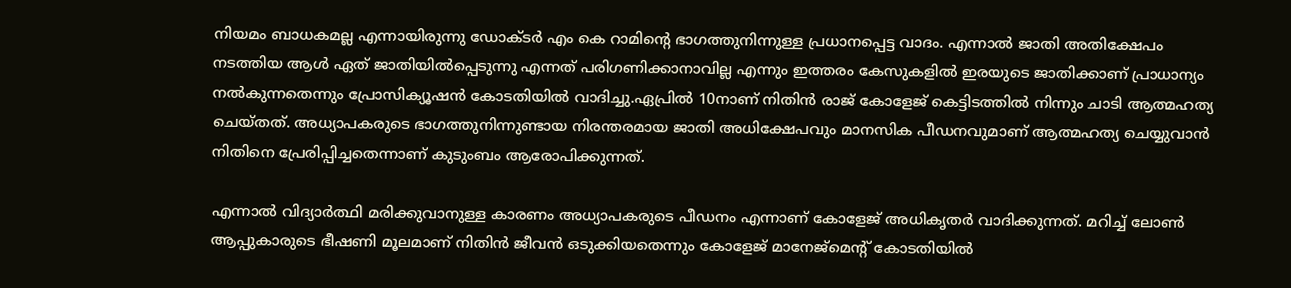നിയമം ബാധകമല്ല എന്നായിരുന്നു ഡോക്ടർ എം കെ റാമിന്റെ ഭാഗത്തുനിന്നുള്ള പ്രധാനപ്പെട്ട വാദം. എന്നാൽ ജാതി അതിക്ഷേപം നടത്തിയ ആൾ ഏത് ജാതിയിൽപ്പെടുന്നു എന്നത് പരിഗണിക്കാനാവില്ല എന്നും ഇത്തരം കേസുകളിൽ ഇരയുടെ ജാതിക്കാണ് പ്രാധാന്യം നൽകുന്നതെന്നും പ്രോസിക്യൂഷൻ കോടതിയിൽ വാദിച്ചു.ഏപ്രിൽ 10നാണ് നിതിൻ രാജ് കോളേജ് കെട്ടിടത്തിൽ നിന്നും ചാടി ആത്മഹത്യ ചെയ്തത്. അധ്യാപകരുടെ ഭാഗത്തുനിന്നുണ്ടായ നിരന്തരമായ ജാതി അധിക്ഷേപവും മാനസിക പീഡനവുമാണ് ആത്മഹത്യ ചെയ്യുവാൻ നിതിനെ പ്രേരിപ്പിച്ചതെന്നാണ് കുടുംബം ആരോപിക്കുന്നത്.

എന്നാൽ വിദ്യാർത്ഥി മരിക്കുവാനുള്ള കാരണം അധ്യാപകരുടെ പീഡനം എന്നാണ് കോളേജ് അധികൃതർ വാദിക്കുന്നത്. മറിച്ച് ലോൺ ആപ്പുകാരുടെ ഭീഷണി മൂലമാണ് നിതിൻ ജീവൻ ഒടുക്കിയതെന്നും കോളേജ് മാനേജ്മെന്റ് കോടതിയിൽ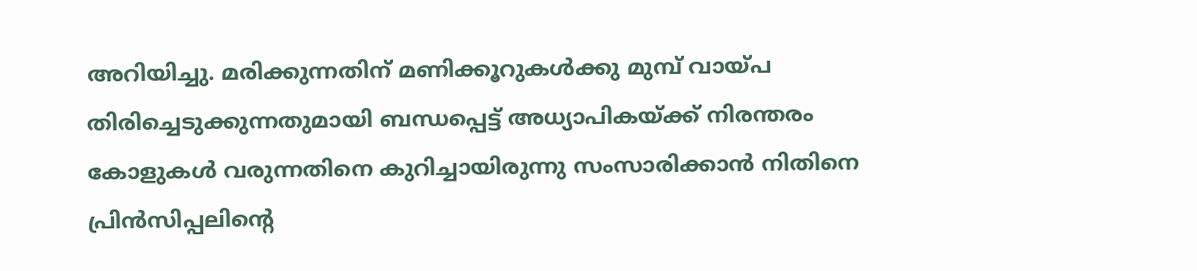അറിയിച്ചു. മരിക്കുന്നതിന് മണിക്കൂറുകൾക്കു മുമ്പ് വായ്പ തിരിച്ചെടുക്കുന്നതുമായി ബന്ധപ്പെട്ട് അധ്യാപികയ്ക്ക് നിരന്തരം കോളുകൾ വരുന്നതിനെ കുറിച്ചായിരുന്നു സംസാരിക്കാൻ നിതിനെ പ്രിൻസിപ്പലിന്റെ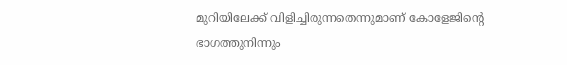മുറിയിലേക്ക് വിളിച്ചിരുന്നതെന്നുമാണ് കോളേജിന്റെ ഭാഗത്തുനിന്നും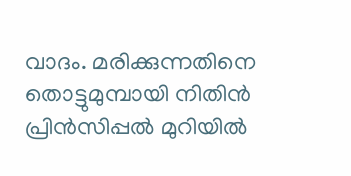വാദം. മരിക്കുന്നതിനെ തൊട്ടുമുമ്പായി നിതിൻ പ്രിൻസിപ്പൽ മുറിയിൽ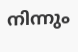നിന്നും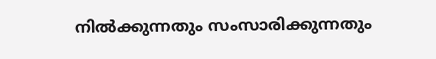നിൽക്കുന്നതും സംസാരിക്കുന്നതും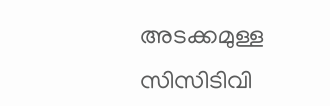അടക്കമുള്ള സിസിടിവി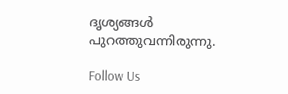ദൃശ്യങ്ങൾ പുറത്തുവന്നിരുന്നു.

Follow Us